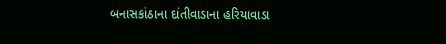બનાસકાંઠાના દાંતીવાડાના હરિયાવાડા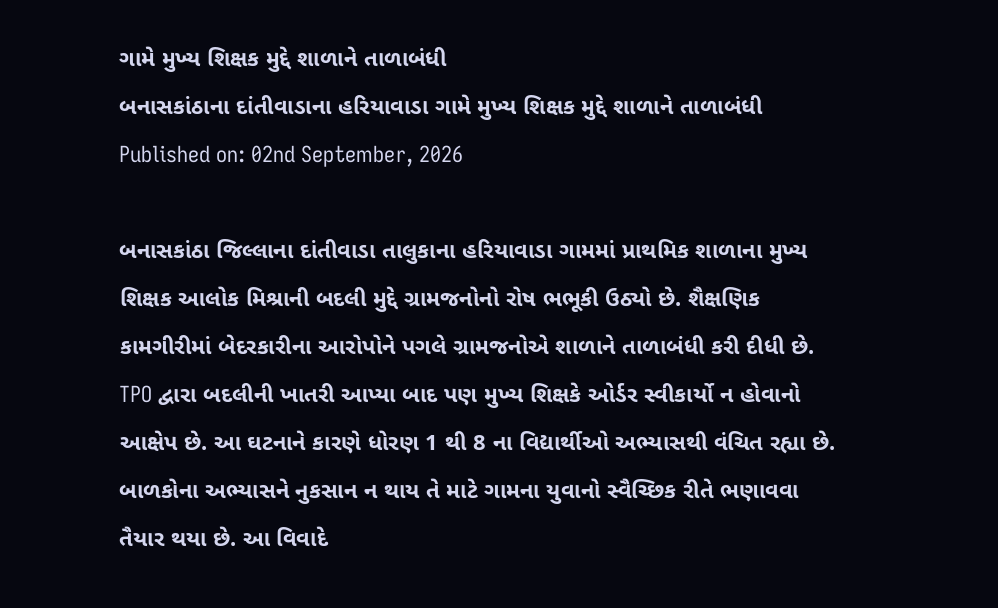ગામે મુખ્ય શિક્ષક મુદ્દે શાળાને તાળાબંધી
બનાસકાંઠાના દાંતીવાડાના હરિયાવાડા ગામે મુખ્ય શિક્ષક મુદ્દે શાળાને તાળાબંધી
Published on: 02nd September, 2026

બનાસકાંઠા જિલ્લાના દાંતીવાડા તાલુકાના હરિયાવાડા ગામમાં પ્રાથમિક શાળાના મુખ્ય શિક્ષક આલોક મિશ્રાની બદલી મુદ્દે ગ્રામજનોનો રોષ ભભૂકી ઉઠ્યો છે. શૈક્ષણિક કામગીરીમાં બેદરકારીના આરોપોને પગલે ગ્રામજનોએ શાળાને તાળાબંધી કરી દીધી છે. TPO દ્વારા બદલીની ખાતરી આપ્યા બાદ પણ મુખ્ય શિક્ષકે ઓર્ડર સ્વીકાર્યો ન હોવાનો આક્ષેપ છે. આ ઘટનાને કારણે ધોરણ 1 થી 8 ના વિદ્યાર્થીઓ અભ્યાસથી વંચિત રહ્યા છે. બાળકોના અભ્યાસને નુકસાન ન થાય તે માટે ગામના યુવાનો સ્વૈચ્છિક રીતે ભણાવવા તૈયાર થયા છે. આ વિવાદે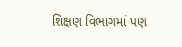શિક્ષણ વિભાગમાં પણ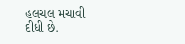હલચલ મચાવી દીધી છે.